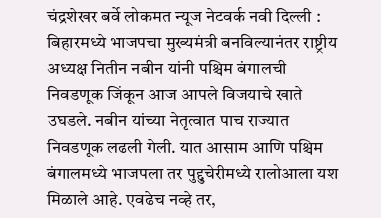चंद्रशेखर बर्वे लोकमत न्यूज नेटवर्क नवी दिल्ली : बिहारमध्ये भाजपचा मुख्यमंत्री बनविल्यानंतर राष्ट्रीय अध्यक्ष नितीन नबीन यांनी पश्चिम बंगालची निवडणूक जिंकून आज आपले विजयाचे खाते उघडले. नबीन यांच्या नेतृत्वात पाच राज्यात निवडणूक लढली गेली. यात आसाम आणि पश्चिम बंगालमध्ये भाजपला तर पुद्दुचेरीमध्ये रालोआला यश मिळाले आहे. एवढेच नव्हे तर,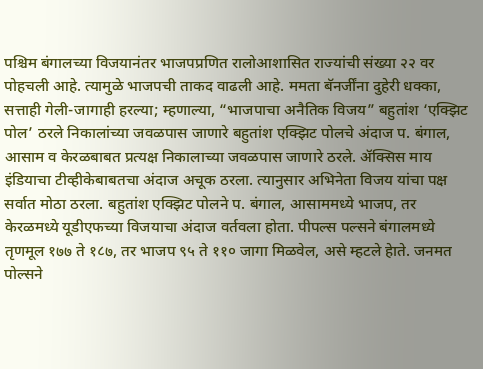पश्चिम बंगालच्या विजयानंतर भाजपप्रणित रालोआशासित राज्यांची संख्या २२ वर पोहचली आहे. त्यामुळे भाजपची ताकद वाढली आहे. ममता बॅनर्जींना दुहेरी धक्का, सत्ताही गेली-जागाही हरल्या; म्हणाल्या, “भाजपाचा अनैतिक विजय” बहुतांश ‘एक्झिट पोल’ ठरले निकालांच्या जवळपास जाणारे बहुतांश एक्झिट पोलचे अंदाज प. बंगाल, आसाम व केरळबाबत प्रत्यक्ष निकालाच्या जवळपास जाणारे ठरले. ॲक्सिस माय इंडियाचा टीव्हीकेबाबतचा अंदाज अचूक ठरला. त्यानुसार अभिनेता विजय यांचा पक्ष सर्वात मोठा ठरला. बहुतांश एक्झिट पोलने प. बंगाल, आसाममध्ये भाजप, तर केरळमध्ये यूडीएफच्या विजयाचा अंदाज वर्तवला होता. पीपल्स पल्सने बंगालमध्ये तृणमूल १७७ ते १८७, तर भाजप ९५ ते ११० जागा मिळवेल, असे म्हटले हेाते. जनमत पोल्सने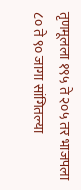तृणमूलला १९५ ते २०५ तर भाजपला ८० ते ९० जागा सांगितल्या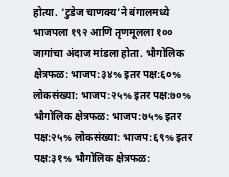होत्या. ‘टुडेज चाणक्य’ने बंगालमध्ये भाजपला १९२ आणि तृणमूलला १०० जागांचा अंदाज मांडला होता. भौगोलिक क्षेत्रफळ: भाजप:३४% इतर पक्ष:६०% लोकसंख्या: भाजप:२५% इतर पक्ष:७०% भौगोलिक क्षेत्रफळ: भाजप:७५% इतर पक्ष:२५% लोकसंख्या: भाजप:६९% इतर पक्ष:३१% भौगोलिक क्षेत्रफळ: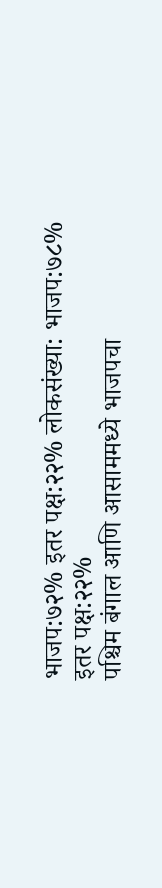भाजप:७२% इतर पक्ष:२२% लोकसंख्या: भाजप:७८% इतर पक्ष:२२%
पश्चिम बंगाल आणि आसाममध्ये भाजपचा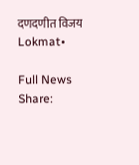दणदणीत विजय
Lokmat•

Full News
Share: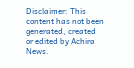Disclaimer: This content has not been generated, created or edited by Achira News.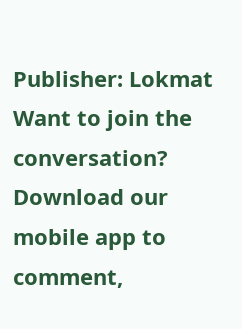Publisher: Lokmat
Want to join the conversation?
Download our mobile app to comment,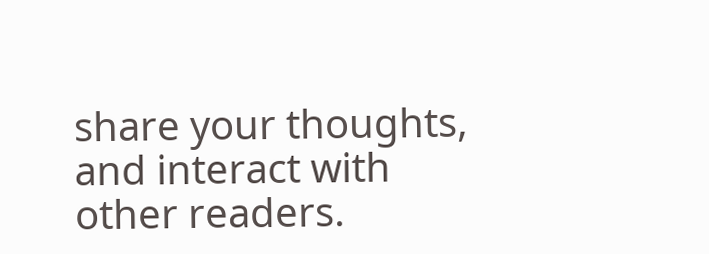share your thoughts, and interact with other readers.